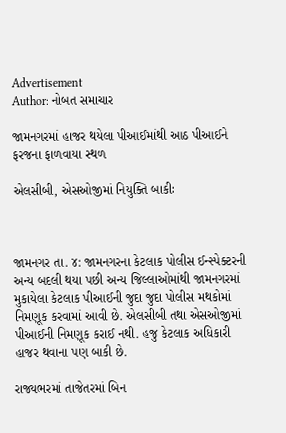Advertisement
Author: નોબત સમાચાર

જામનગરમાં હાજર થયેલા પીઆઈમાંથી આઠ પીઆઈને ફરજના ફાળવાયા સ્થળ

એલસીબી, એસઓજીમાં નિયુક્તિ બાકીઃ



જામનગર તા. ૪: જામનગરના કેટલાક પોલીસ ઈન્સ્પેક્ટરની અન્ય બદલી થયા પછી અન્ય જિલ્લાઓમાંથી જામનગરમાં મુકાયેલા કેટલાક પીઆઈની જુદા જુદા પોલીસ મથકોમાં નિમણૂક કરવામાં આવી છે. એલસીબી તથા એસઓજીમાં પીઆઈની નિમણૂક કરાઈ નથી. હજુ કેટલાક અધિકારી હાજર થવાના પણ બાકી છે.

રાજ્યભરમાં તાજેતરમાં બિન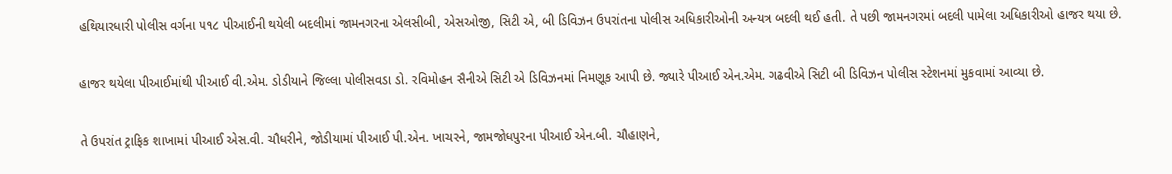હથિયારધારી પોલીસ વર્ગના ૫૧૮ પીઆઈની થયેલી બદલીમાં જામનગરના એલસીબી, એસઓજી, સિટી એ, બી ડિવિઝન ઉપરાંતના પોલીસ અધિકારીઓની અન્યત્ર બદલી થઈ હતી. તે પછી જામનગરમાં બદલી પામેલા અધિકારીઓ હાજર થયા છે.

હાજર થયેલા પીઆઈમાંથી પીઆઈ વી.એમ. ડોડીયાને જિલ્લા પોલીસવડા ડો. રવિમોહન સૈનીએ સિટી એ ડિવિઝનમાં નિમણૂક આપી છે. જ્યારે પીઆઈ એન.એમ. ગઢવીએ સિટી બી ડિવિઝન પોલીસ સ્ટેશનમાં મુકવામાં આવ્યા છે.

તે ઉપરાંત ટ્રાફિક શાખામાં પીઆઈ એસ.વી. ચૌધરીને, જોડીયામાં પીઆઈ પી.એન. ખાચરને, જામજોધપુરના પીઆઈ એન.બી. ચૌહાણને,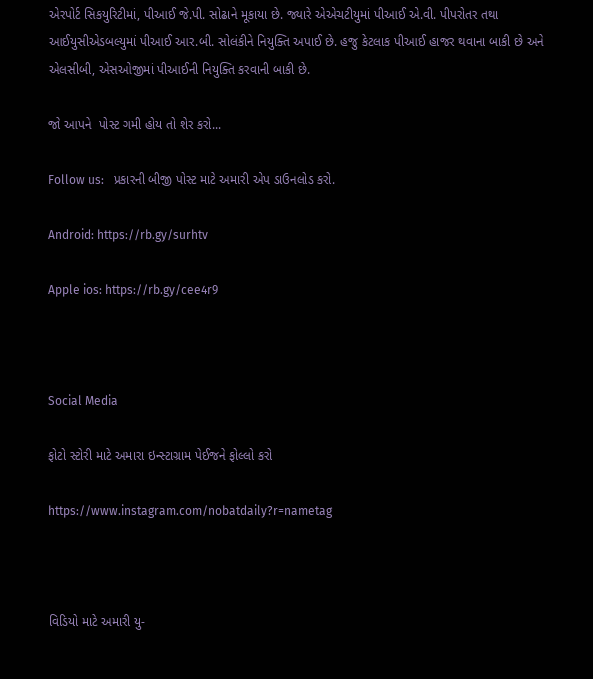એરપોર્ટ સિકયુરિટીમાં, પીઆઈ જે.પી. સોઢાને મૂકાયા છે. જ્યારે એએચટીયુમાં પીઆઈ એ.વી. પીપરોતર તથા આઈયુસીએડબલ્યુમાં પીઆઈ આર.બી. સોલંકીને નિયુક્તિ અપાઈ છે. હજુ કેટલાક પીઆઈ હાજર થવાના બાકી છે અને એલસીબી, એસઓજીમાં પીઆઈની નિયુક્તિ કરવાની બાકી છે.

જો આપને  પોસ્ટ ગમી હોય તો શેર કરો...

Follow us:   પ્રકારની બીજી પોસ્ટ માટે અમારી એપ ડાઉનલોડ કરો.

Android: https://rb.gy/surhtv

Apple ios: https://rb.gy/cee4r9



Social Media

ફોટો સ્ટોરી માટે અમારા ઇન્સ્ટાગ્રામ પેઈજને ફોલ્લો કરો

https://www.instagram.com/nobatdaily?r=nametag



વિડિયો માટે અમારી યુ-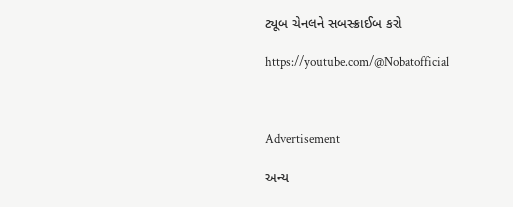ટ્યૂબ ચેનલને સબસ્ક્રાઈબ કરો

https://youtube.com/@Nobatofficial



Advertisement

અન્ય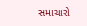સમાચારો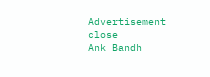Advertisement
close
Ank Bandh